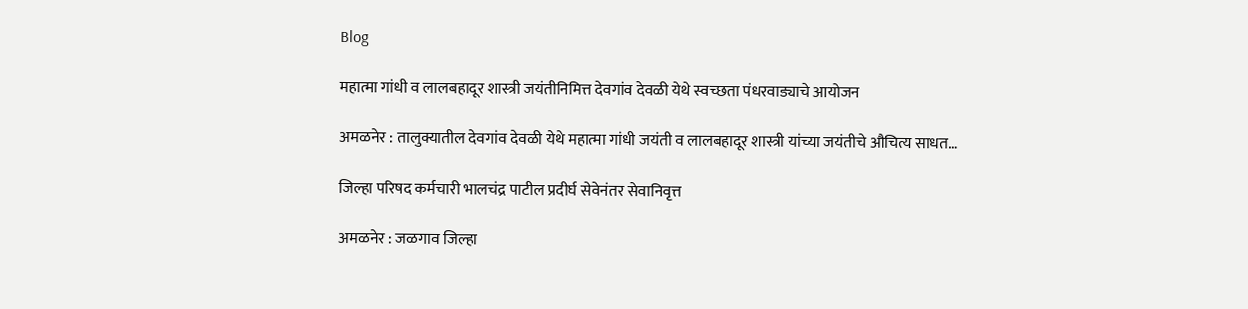Blog

महात्मा गांधी व लालबहादूर शास्त्री जयंतीनिमित्त देवगांव देवळी येथे स्वच्छता पंधरवाड्याचे आयोजन

अमळनेर : तालुक्यातील देवगांव देवळी येथे महात्मा गांधी जयंती व लालबहादूर शास्त्री यांच्या जयंतीचे औचित्य साधत…

जिल्हा परिषद कर्मचारी भालचंद्र पाटील प्रदीर्घ सेवेनंतर सेवानिवृत्त

अमळनेर : जळगाव जिल्हा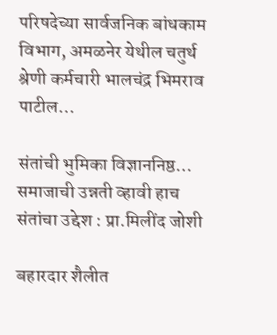परिषदेच्या सार्वजनिक बांधकाम विभाग, अमळनेर येथील चतुर्थ श्रेणी कर्मचारी भालचंद्र भिमराव पाटील…

संतांची भुमिका विज्ञाननिष्ठ… समाजाची उन्नती व्हावी हाच संतांचा उद्देश : प्रा.मिलींद जोशी

बहारदार शैलीत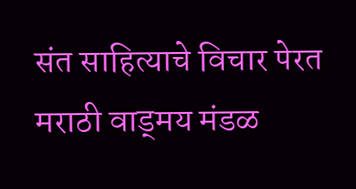संत साहित्याचे विचार पेरत मराठी वाड्मय मंडळ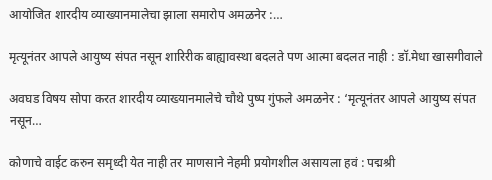आयोजित शारदीय व्याख्यानमालेचा झाला समारोप अमळनेर :…

मृत्यूनंतर आपले आयुष्य संपत नसून शारिरीक बाह्यावस्था बदलते पण आत्मा बदलत नाही : डॉ.मेधा खासगीवाले

अवघड विषय सोपा करत शारदीय व्याख्यानमालेचे चौथे पुष्प गुंफले अमळनेर : ‘मृत्यूनंतर आपले आयुष्य संपत नसून…

कोणाचे वाईट करुन समृध्दी येत नाही तर माणसाने नेहमी प्रयोगशील असायला हवं : पद्मश्री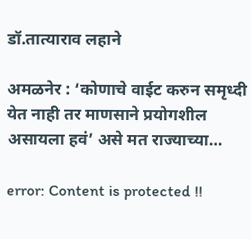डॉ.तात्याराव लहाने

अमळनेर : ‘कोणाचे वाईट करुन समृध्दी येत नाही तर माणसाने प्रयोगशील असायला हवं’ असे मत राज्याच्या…

error: Content is protected !!